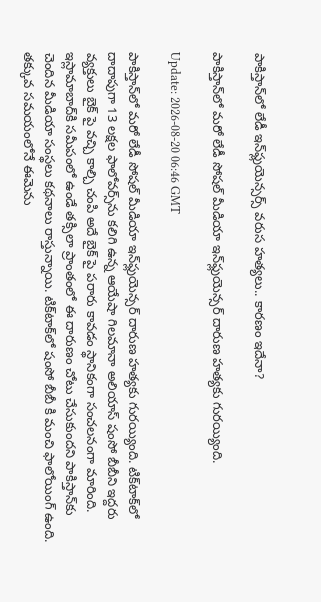పాకిస్తాన్‌లో లేడీ ఇన్‌ఫ్లుయెన్సర్స్‌ వరుస హత్యలు.. కారణం ఇదేనా?

పాకిస్తాన్‌లో మరో లేడీ సోషల్‌ మీడియా ఇన్‌ఫ్లుయెన్సర్ దారుణ హత్యకు గురయ్యింది.

Update: 2026-08-20 06:46 GMT

పాకిస్తాన్‌లో మరో లేడీ సోషల్‌ మీడియా ఇన్‌ఫ్లుయెన్సర్ దారుణ హత్యకు గురయ్యింది. టిక్‌టాక్‌లో దాదాపుగా 13 లక్షల ఫాలోవర్స్‌ను కలిగి ఉన్న ఆయేషా గిలమానా అలియాస్‌ షంసో బీబీని ఇద్దరు వ్యక్తులు బైక్‌ పై వచ్చి కాల్చి చంపి అదే బైక్‌ పై పరారు కావడం స్థానికంగా సంచలనంగా మారింది. ఇస్లామాబాద్‌కి సమీపంలో ఉండే తక్సిలా ప్రాంతంలో ఈ దారుణం చోటు చేసుకుందని పాకిస్తాన్‌కు చెందిన మీడియా సంస్థలు కథనాలు రాస్తున్నాయి. టిక్‌టాక్‌లో షంసో బీబీ కి మంచి ఫాలోయింగ్‌ ఉంది. తక్కువ సమయంలోనే ఈమెను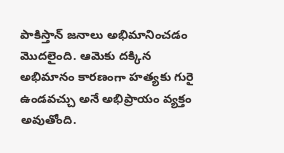పాకిస్తాన్‌ జనాలు అభిమానించడం మొదలైంది. ఆమెకు దక్కిన అభిమానం కారణంగా హత్యకు గురై ఉండవచ్చు అనే అభిప్రాయం వ్యక్తం అవుతోంది.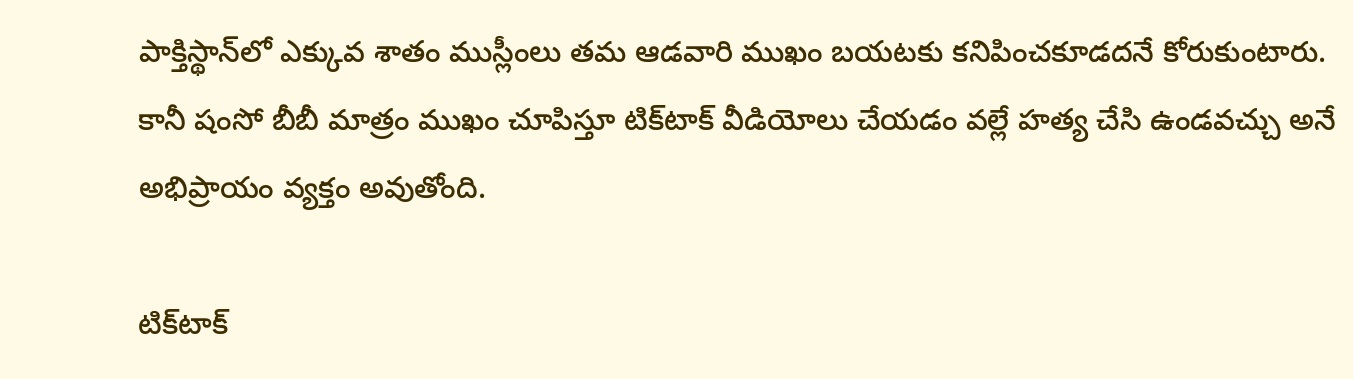పాక్తిస్థాన్‌లో ఎక్కువ శాతం ముస్లీంలు తమ ఆడవారి ముఖం బయటకు కనిపించకూడదనే కోరుకుంటారు. కానీ షంసో బీబీ మాత్రం ముఖం చూపిస్తూ టిక్‌టాక్‌ వీడియోలు చేయడం వల్లే హత్య చేసి ఉండవచ్చు అనే అభిప్రాయం వ్యక్తం అవుతోంది.

టిక్‌టాక్‌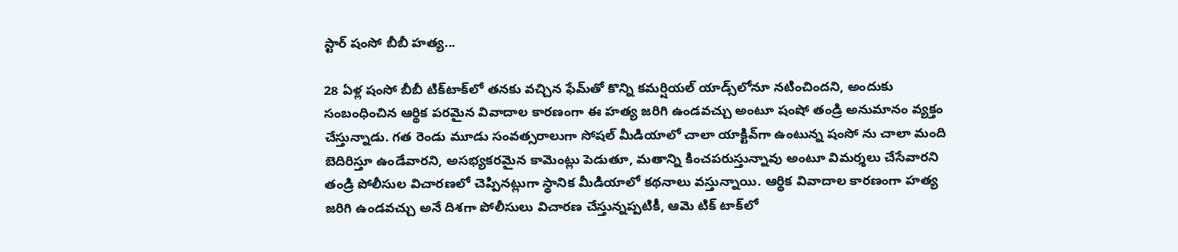స్టార్‌ షంసో బీబీ హత్య...

28 ఏళ్ల షంసో బీబీ టిక్‌టాక్‌లో తనకు వచ్చిన ఫేమ్‌తో కొన్ని కమర్షియల్‌ యాడ్స్‌లోనూ నటించిందని, అందుకు సంబంధించిన ఆర్థిక పరమైన వివాదాల కారణంగా ఈ హత్య జరిగి ఉండవచ్చు అంటూ షంషో తండ్రి అనుమానం వ్యక్తం చేస్తున్నాడు. గత రెండు మూడు సంవత్సరాలుగా సోషల్‌ మీడియాలో చాలా యాక్టివ్‌గా ఉంటున్న షంసో ను చాలా మంది బెదిరిస్తూ ఉండేవారని, అసభ్యకరమైన కామెంట్లు పెడుతూ, మతాన్ని కించపరుస్తున్నావు అంటూ విమర్శలు చేసేవారని తండ్రి పోలీసుల విచారణలో చెప్పినట్లుగా స్థానిక మీడియాలో కథనాలు వస్తున్నాయి. ఆర్థిక వివాదాల కారణంగా హత్య జరిగి ఉండవచ్చు అనే దిశగా పోలీసులు విచారణ చేస్తున్నప్పటికీ, ఆమె టిక్‌ టాక్‌లో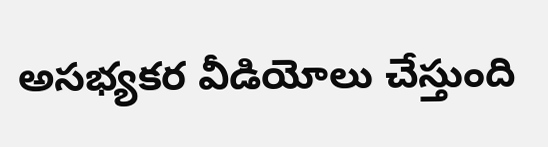అసభ్యకర వీడియోలు చేస్తుంది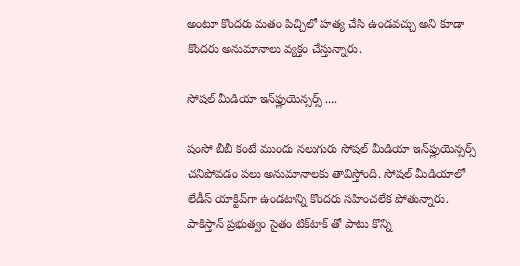అంటూ కొందరు మతం పిచ్చిలో హత్య చేసి ఉండవచ్చు అని కూడా కొందరు అనుమానాలు వ్యక్తం చేస్తున్నారు.

సోషల్‌ మీడియా ఇన్‌ఫ్లుయెన్సర్స్‌ ....

షంసో బీబీ కంటే ముందు నలుగురు సోషల్‌ మీడియా ఇన్‌ఫ్లుయెన్సర్స్‌ చనిపోవడం పలు అనుమానాలకు తావిస్తోంది. సోషల్‌ మీడియాలో లేడీస్‌ యాక్టివ్‌గా ఉండటాన్ని కొందరు సహించలేక పోతున్నారు. పాకిస్తాన్‌ ప్రభుత్వం సైతం టిక్‌టాక్‌ తో పాటు కొన్ని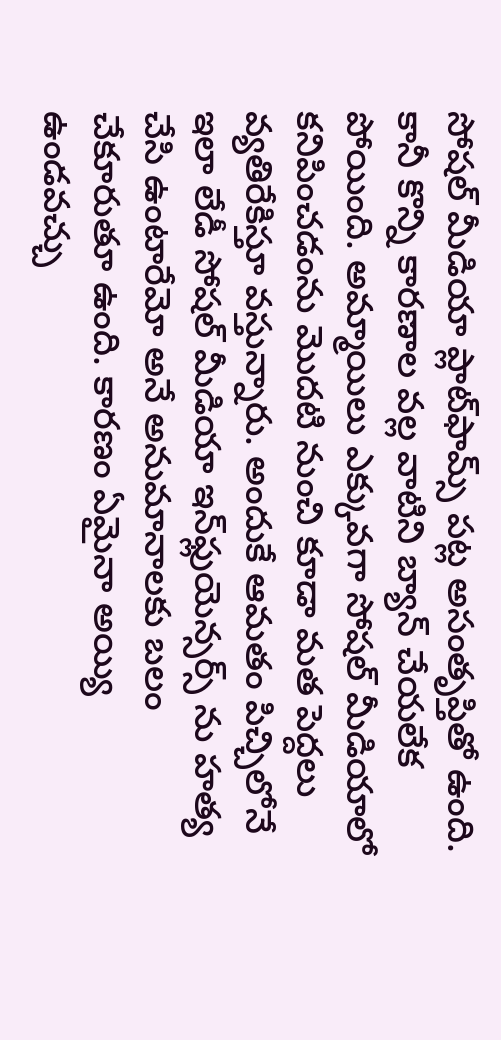సోషల్‌ మీడియా ప్లాట్‌ఫామ్స్ పట్ల అసంతృప్తితో ఉంది. కానీ కొన్ని కారణాల వల్ల వాటిని బ్యాన్‌ చేయలేక పోయింది. అమ్మాయిలు ఎక్కువగా సోషల్‌ మీడియాలో కనిపించడంను మొదటి నుంచి కూడా మత పెద్దలు వ్యతిరేకిస్తూ వస్తున్నారు. అందుకే ఆమతం పిచ్చిలోనే ఇలా లేడీ సోషల్‌ మీడియా ఇన్‌ఫ్లుయెన్సర్స్‌ ను హత్య చేసి ఉంటారేమో అనే అనుమానాలకు బలం చేకూరుతూ ఉంది. కారణం ఏమైనా అయ్యి ఉండవచ్చు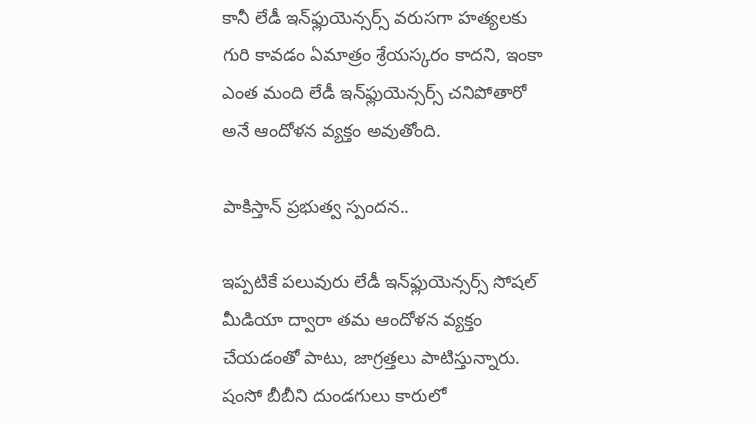కానీ లేడీ ఇన్‌ఫ్లుయెన్సర్స్‌ వరుసగా హత్యలకు గురి కావడం ఏమాత్రం శ్రేయస్కరం కాదని, ఇంకా ఎంత మంది లేడీ ఇన్‌ఫ్లుయెన్సర్స్‌ చనిపోతారో అనే ఆందోళన వ్యక్తం అవుతోంది.

పాకిస్తాన్‌ ప్రభుత్వ స్పందన..

ఇప్పటికే పలువురు లేడీ ఇన్‌ఫ్లుయెన్సర్స్‌ సోషల్‌ మీడియా ద్వారా తమ ఆందోళన వ్యక్తం చేయడంతో పాటు, జాగ్రత్తలు పాటిస్తున్నారు. షంసో బీబీని దుండగులు కారులో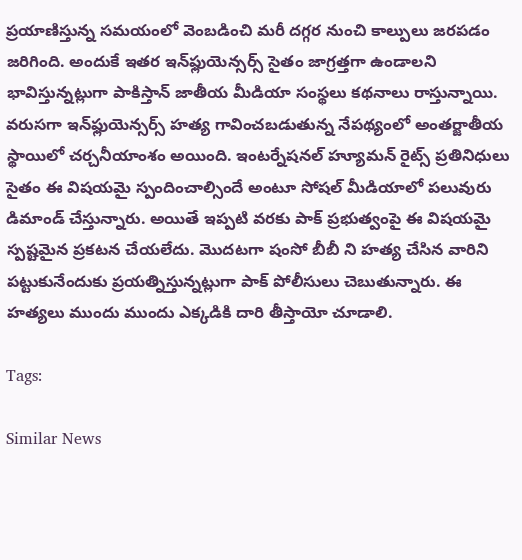ప్రయాణిస్తున్న సమయంలో వెంబడించి మరీ దగ్గర నుంచి కాల్పులు జరపడం జరిగింది. అందుకే ఇతర ఇన్‌ఫ్లుయెన్సర్స్‌ సైతం జాగ్రత్తగా ఉండాలని భావిస్తున్నట్లుగా పాకిస్తాన్‌ జాతీయ మీడియా సంస్థలు కథనాలు రాస్తున్నాయి. వరుసగా ఇన్‌ఫ్లుయెన్సర్స్‌ హత్య గావించబడుతున్న నేపథ్యంలో అంతర్జాతీయ స్థాయిలో చర్చనీయాంశం అయింది. ఇంటర్నేషనల్‌ హ్యూమన్‌ రైట్స్‌ ప్రతినిధులు సైతం ఈ విషయమై స్పందించాల్సిందే అంటూ సోషల్‌ మీడియాలో పలువురు డిమాండ్‌ చేస్తున్నారు. అయితే ఇప్పటి వరకు పాక్‌ ప్రభుత్వంపై ఈ విషయమై స్పష్టమైన ప్రకటన చేయలేదు. మొదటగా షంసో బీబీ ని హత్య చేసిన వారిని పట్టుకునేందుకు ప్రయత్నిస్తున్నట్లుగా పాక్‌ పోలీసులు చెబుతున్నారు. ఈ హత్యలు ముందు ముందు ఎక్కడికి దారి తీస్తాయో చూడాలి.

Tags:

Similar News